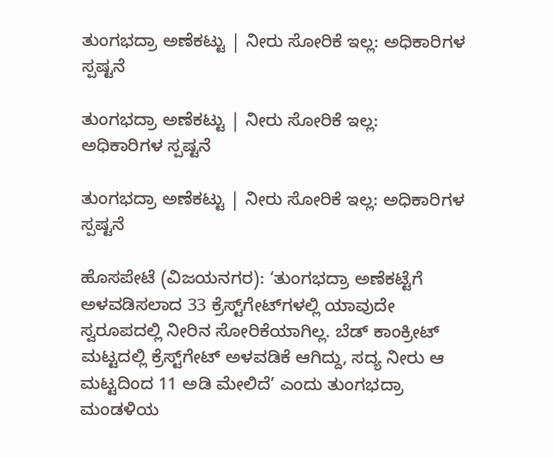ತುಂಗಭದ್ರಾ ಅಣೆಕಟ್ಟು | ನೀರು ಸೋರಿಕೆ ಇಲ್ಲ: ಅಧಿಕಾರಿಗಳ ಸ್ಪಷ್ಟನೆ

ತುಂಗಭದ್ರಾ ಅಣೆಕಟ್ಟು | ನೀರು ಸೋರಿಕೆ ಇಲ್ಲ:  ಅಧಿಕಾರಿಗಳ ಸ್ಪಷ್ಟನೆ

ತುಂಗಭದ್ರಾ ಅಣೆಕಟ್ಟು | ನೀರು ಸೋರಿಕೆ ಇಲ್ಲ: ಅಧಿಕಾರಿಗಳ ಸ್ಪಷ್ಟನೆ

ಹೊಸಪೇಟೆ (ವಿಜಯನಗರ): ‘ತುಂಗಭದ್ರಾ ಅಣೆಕಟ್ಟೆಗೆ ಅಳವಡಿಸಲಾದ 33 ಕ್ರೆಸ್ಟ್‌ಗೇಟ್‌ಗಳಲ್ಲಿ ಯಾವುದೇ ಸ್ವರೂಪದಲ್ಲಿ ನೀರಿನ ಸೋರಿಕೆಯಾಗಿಲ್ಲ. ಬೆಡ್‌ ಕಾಂಕ್ರೀಟ್ ಮಟ್ಟದಲ್ಲಿ ಕ್ರೆಸ್ಟ್‌ಗೇಟ್‌ ಅಳವಡಿಕೆ ಆಗಿದ್ದು, ಸದ್ಯ ನೀರು ಆ ಮಟ್ಟದಿಂದ 11 ಅಡಿ ಮೇಲಿದೆ’ ಎಂದು ತುಂಗಭದ್ರಾ ಮಂಡಳಿಯ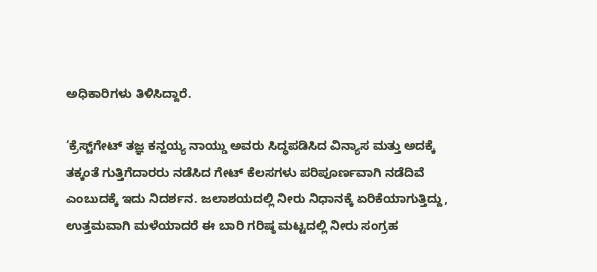ಅಧಿಕಾರಿಗಳು ತಿಳಿಸಿದ್ದಾರೆ.

‘ಕ್ರೆಸ್ಟ್‌ಗೇಟ್ ತಜ್ಞ ಕನ್ಹಯ್ಯ ನಾಯ್ಡು ಅವರು ಸಿದ್ಧಪಡಿಸಿದ ವಿನ್ಯಾಸ ಮತ್ತು ಅದಕ್ಕೆ ತಕ್ಕಂತೆ ಗುತ್ತಿಗೆದಾರರು ನಡೆಸಿದ ಗೇಟ್ ಕೆಲಸಗಳು ಪರಿಪೂರ್ಣವಾಗಿ ನಡೆದಿವೆ ಎಂಬುದಕ್ಕೆ ಇದು ನಿದರ್ಶನ. ಜಲಾಶಯದಲ್ಲಿ ನೀರು ನಿಧಾನಕ್ಕೆ ಏರಿಕೆಯಾಗುತ್ತಿದ್ದು, ಉತ್ತಮವಾಗಿ ಮಳೆಯಾದರೆ ಈ ಬಾರಿ ಗರಿಷ್ಠ ಮಟ್ಟದಲ್ಲಿ ನೀರು ಸಂಗ್ರಹ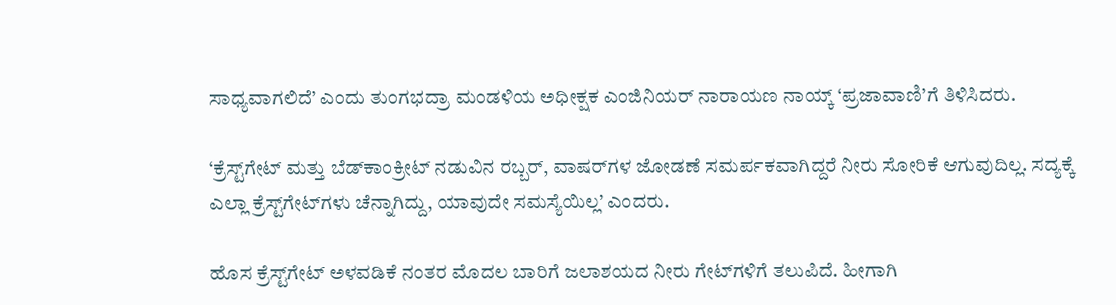ಸಾಧ್ಯವಾಗಲಿದೆ’ ಎಂದು ತುಂಗಭದ್ರಾ ಮಂಡಳಿಯ ಅಧೀಕ್ಷಕ ಎಂಜಿನಿಯರ್ ನಾರಾಯಣ ನಾಯ್ಕ್ ‘ಪ್ರಜಾವಾಣಿ’ಗೆ ತಿಳಿಸಿದರು.

‘ಕ್ರೆಸ್ಟ್‌ಗೇಟ್‌ ಮತ್ತು ಬೆಡ್‌ಕಾಂಕ್ರೀಟ್‌ ನಡುವಿನ ರಬ್ಬರ್‌, ವಾಷರ್‌ಗಳ ಜೋಡಣೆ ಸಮರ್ಪಕವಾಗಿದ್ದರೆ ನೀರು ಸೋರಿಕೆ ಆಗುವುದಿಲ್ಲ. ಸದ್ಯಕ್ಕೆ ಎಲ್ಲಾ ಕ್ರೆಸ್ಟ್‌ಗೇಟ್‌ಗಳು ಚೆನ್ನಾಗಿದ್ದು, ಯಾವುದೇ ಸಮಸ್ಯೆಯಿಲ್ಲ’ ಎಂದರು.

ಹೊಸ ಕ್ರೆಸ್ಟ್‌ಗೇಟ್‌ ಅಳವಡಿಕೆ ನಂತರ ಮೊದಲ ಬಾರಿಗೆ ಜಲಾಶಯದ ನೀರು ಗೇಟ್‌ಗಳಿಗೆ ತಲುಪಿದೆ. ಹೀಗಾಗಿ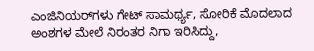ಎಂಜಿನಿಯರ್‌ಗಳು ಗೇಟ್‌ ಸಾಮರ್ಥ್ಯ, ಸೋರಿಕೆ ಮೊದಲಾದ ಅಂಶಗಳ ಮೇಲೆ ನಿರಂತರ ನಿಗಾ ಇರಿಸಿದ್ದು,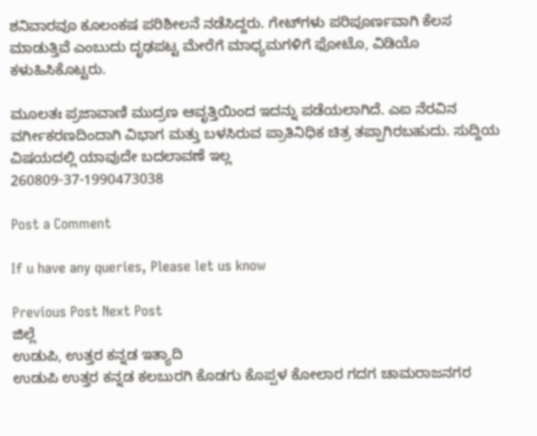ಶನಿವಾರವೂ ಕೂಲಂಕಷ ಪರಿಶೀಲನೆ ನಡೆಸಿದ್ದರು. ಗೇಟ್‌ಗಳು ಪರಿಪೂರ್ಣವಾಗಿ ಕೆಲಸ ಮಾಡುತ್ತಿವೆ ಎಂಬುದು ದೃಢಪಟ್ಟ ಮೇರೆಗೆ ಮಾಧ್ಯಮಗಳಿಗೆ ಫೋಟೊ, ವಿಡಿಯೊ ಕಳುಹಿಸಿಕೊಟ್ಟರು.

ಮೂಲತಃ ಪ್ರಜಾವಾಣಿ ಮುದ್ರಣ ಆವೃತ್ತಿಯಿಂದ ಇದನ್ನು ಪಡೆಯಲಾಗಿದೆ. ಎಐ ನೆರವಿನ ವರ್ಗೀಕರಣದಿಂದಾಗಿ ವಿಭಾಗ ಮತ್ತು ಬಳಸಿರುವ ಪ್ರಾತಿನಿಧಿಕ ಚಿತ್ರ ತಪ್ಪಾಗಿರಬಹುದು. ಸುದ್ದಿಯ ವಿಷಯದಲ್ಲಿ ಯಾವುದೇ ಬದಲಾವಣೆ ಇಲ್ಲ
260809-37-1990473038

Post a Comment

If u have any queries, Please let us know

Previous Post Next Post
ಜಿಲ್ಲೆ
ಉಡುಪಿ, ಉತ್ತರ ಕನ್ನಡ ಇತ್ಯಾದಿ
ಉಡುಪಿ ಉತ್ತರ ಕನ್ನಡ ಕಲಬುರಗಿ ಕೊಡಗು ಕೊಪ್ಪಳ ಕೋಲಾರ ಗದಗ ಚಾಮರಾಜನಗರ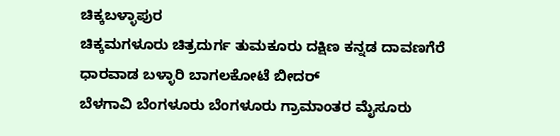ಚಿಕ್ಕಬಳ್ಳಾಪುರ
ಚಿಕ್ಕಮಗಳೂರು ಚಿತ್ರದುರ್ಗ ತುಮಕೂರು ದಕ್ಷಿಣ ಕನ್ನಡ ದಾವಣಗೆರೆ ಧಾರವಾಡ ಬಳ್ಳಾರಿ ಬಾಗಲಕೋಟೆ ಬೀದರ್
ಬೆಳಗಾವಿ ಬೆಂಗಳೂರು ಬೆಂಗಳೂರು ಗ್ರಾಮಾಂತರ ಮೈಸೂರು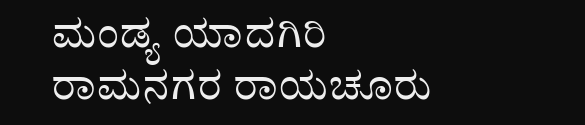ಮಂಡ್ಯ ಯಾದಗಿರಿ ರಾಮನಗರ ರಾಯಚೂರು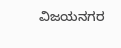ವಿಜಯನಗರ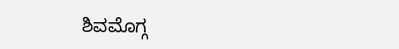ಶಿವಮೊಗ್ಗ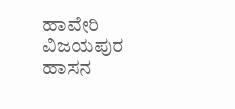ಹಾವೇರಿ ವಿಜಯಪುರ ಹಾಸನ